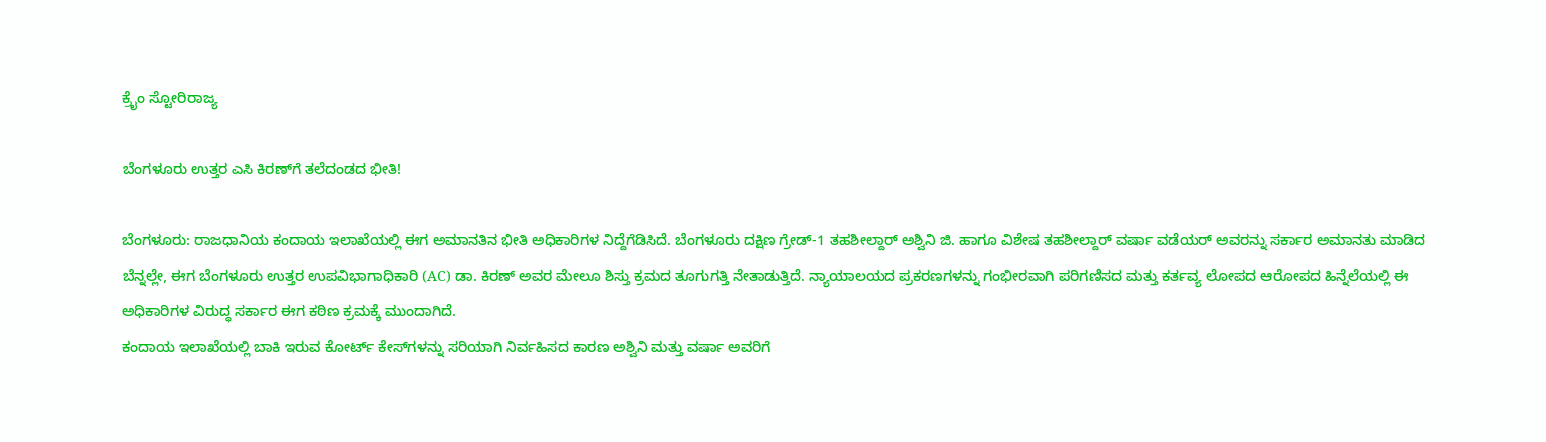ಕ್ರೈಂ ಸ್ಟೋರಿರಾಜ್ಯ

ಬೆಂಗಳೂರು ಉತ್ತರ ಎಸಿ ಕಿರಣ್‌ಗೆ ತಲೆದಂಡದ ಭೀತಿ!

ಬೆಂಗಳೂರು: ರಾಜಧಾನಿಯ ಕಂದಾಯ ಇಲಾಖೆಯಲ್ಲಿ ಈಗ ಅಮಾನತಿನ ಭೀತಿ ಅಧಿಕಾರಿಗಳ ನಿದ್ದೆಗೆಡಿಸಿದೆ. ಬೆಂಗಳೂರು ದಕ್ಷಿಣ ಗ್ರೇಡ್‌-1 ತಹಶೀಲ್ದಾರ್ ಅಶ್ವಿನಿ ಜಿ. ಹಾಗೂ ವಿಶೇಷ ತಹಶೀಲ್ದಾರ್ ವರ್ಷಾ ವಡೆಯರ್ ಅವರನ್ನು ಸರ್ಕಾರ ಅಮಾನತು ಮಾಡಿದ ಬೆನ್ನಲ್ಲೇ, ಈಗ ಬೆಂಗಳೂರು ಉತ್ತರ ಉಪವಿಭಾಗಾಧಿಕಾರಿ (AC) ಡಾ. ಕಿರಣ್ ಅವರ ಮೇಲೂ ಶಿಸ್ತು ಕ್ರಮದ ತೂಗುಗತ್ತಿ ನೇತಾಡುತ್ತಿದೆ. ನ್ಯಾಯಾಲಯದ ಪ್ರಕರಣಗಳನ್ನು ಗಂಭೀರವಾಗಿ ಪರಿಗಣಿಸದ ಮತ್ತು ಕರ್ತವ್ಯ ಲೋಪದ ಆರೋಪದ ಹಿನ್ನೆಲೆಯಲ್ಲಿ ಈ ಅಧಿಕಾರಿಗಳ ವಿರುದ್ಧ ಸರ್ಕಾರ ಈಗ ಕಠಿಣ ಕ್ರಮಕ್ಕೆ ಮುಂದಾಗಿದೆ.
ಕಂದಾಯ ಇಲಾಖೆಯಲ್ಲಿ ಬಾಕಿ ಇರುವ ಕೋರ್ಟ್ ಕೇಸ್‌ಗಳನ್ನು ಸರಿಯಾಗಿ ನಿರ್ವಹಿಸದ ಕಾರಣ ಅಶ್ವಿನಿ ಮತ್ತು ವರ್ಷಾ ಅವರಿಗೆ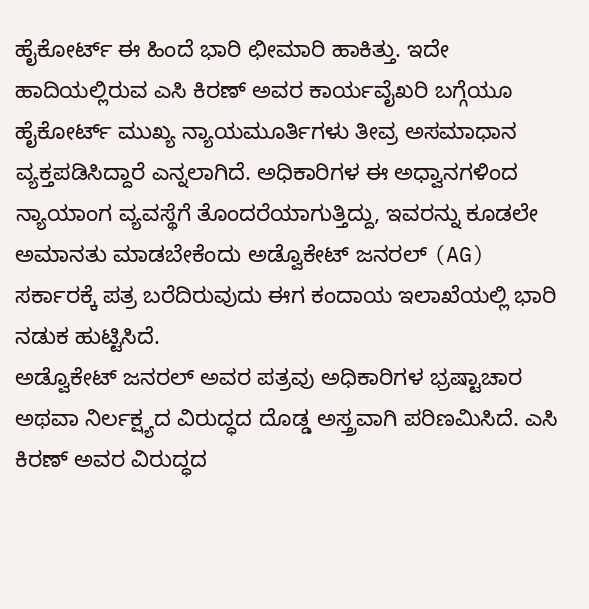ಹೈಕೋರ್ಟ್ ಈ ಹಿಂದೆ ಭಾರಿ ಛೀಮಾರಿ ಹಾಕಿತ್ತು. ಇದೇ ಹಾದಿಯಲ್ಲಿರುವ ಎಸಿ ಕಿರಣ್ ಅವರ ಕಾರ್ಯವೈಖರಿ ಬಗ್ಗೆಯೂ ಹೈಕೋರ್ಟ್ ಮುಖ್ಯ ನ್ಯಾಯಮೂರ್ತಿಗಳು ತೀವ್ರ ಅಸಮಾಧಾನ ವ್ಯಕ್ತಪಡಿಸಿದ್ದಾರೆ ಎನ್ನಲಾಗಿದೆ. ಅಧಿಕಾರಿಗಳ ಈ ಅಧ್ವಾನಗಳಿಂದ ನ್ಯಾಯಾಂಗ ವ್ಯವಸ್ಥೆಗೆ ತೊಂದರೆಯಾಗುತ್ತಿದ್ದು, ಇವರನ್ನು ಕೂಡಲೇ ಅಮಾನತು ಮಾಡಬೇಕೆಂದು ಅಡ್ವೊಕೇಟ್ ಜನರಲ್ (AG) ಸರ್ಕಾರಕ್ಕೆ ಪತ್ರ ಬರೆದಿರುವುದು ಈಗ ಕಂದಾಯ ಇಲಾಖೆಯಲ್ಲಿ ಭಾರಿ ನಡುಕ ಹುಟ್ಟಿಸಿದೆ.
ಅಡ್ವೊಕೇಟ್ ಜನರಲ್ ಅವರ ಪತ್ರವು ಅಧಿಕಾರಿಗಳ ಭ್ರಷ್ಟಾಚಾರ ಅಥವಾ ನಿರ್ಲಕ್ಷ್ಯದ ವಿರುದ್ಧದ ದೊಡ್ಡ ಅಸ್ತ್ರವಾಗಿ ಪರಿಣಮಿಸಿದೆ. ಎಸಿ ಕಿರಣ್ ಅವರ ವಿರುದ್ಧದ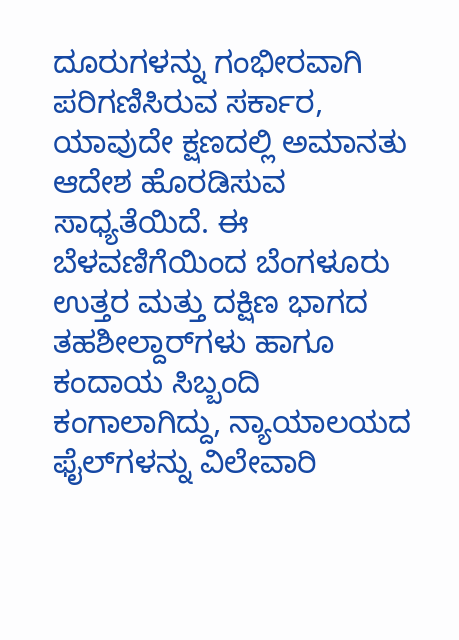ದೂರುಗಳನ್ನು ಗಂಭೀರವಾಗಿ ಪರಿಗಣಿಸಿರುವ ಸರ್ಕಾರ, ಯಾವುದೇ ಕ್ಷಣದಲ್ಲಿ ಅಮಾನತು ಆದೇಶ ಹೊರಡಿಸುವ ಸಾಧ್ಯತೆಯಿದೆ. ಈ ಬೆಳವಣಿಗೆಯಿಂದ ಬೆಂಗಳೂರು ಉತ್ತರ ಮತ್ತು ದಕ್ಷಿಣ ಭಾಗದ ತಹಶೀಲ್ದಾರ್‌ಗಳು ಹಾಗೂ ಕಂದಾಯ ಸಿಬ್ಬಂದಿ ಕಂಗಾಲಾಗಿದ್ದು, ನ್ಯಾಯಾಲಯದ ಫೈಲ್‌ಗಳನ್ನು ವಿಲೇವಾರಿ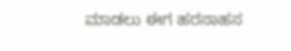ಮಾಡಲು ಈಗ ಹರಸಾಹಸ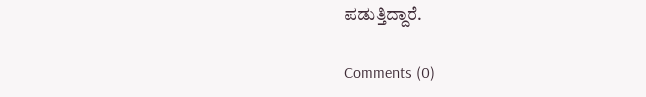ಪಡುತ್ತಿದ್ದಾರೆ.

Comments (0)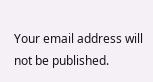Your email address will not be published.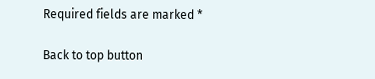Required fields are marked *

Back to top button